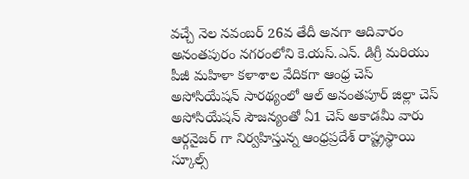వచ్చే నెల నవంబర్ 26వ తేదీ అనగా ఆదివారం అనంతపురం నగరంలోని కె.యస్.ఎన్. డిగ్రీ మరియు పీజీ మహిళా కళాశాల వేదికగా ఆంధ్ర చెస్ అసోసియేషన్ సారథ్యంలో ఆల్ అనంతపూర్ జిల్లా చెస్ అసోసియేషన్ సౌజన్యంతో ఏ1 చెస్ అకాడమీ వారు ఆర్గనైజర్ గా నిర్వహిస్తున్న ఆంధ్రప్రదేశ్ రాష్ట్రస్థాయి స్కూల్స్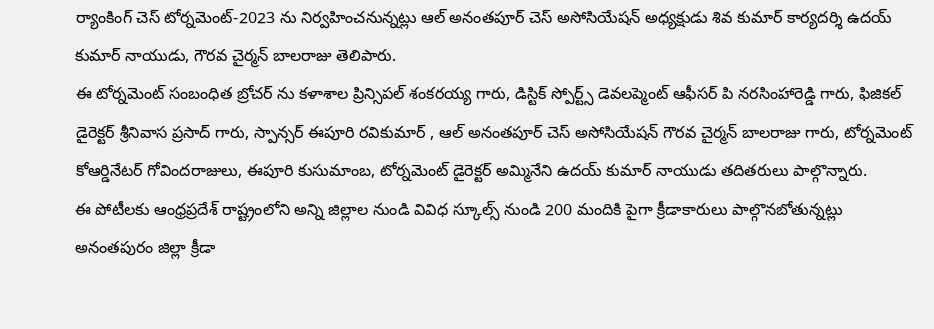ర్యాంకింగ్ చెస్ టోర్నమెంట్-2023 ను నిర్వహించనున్నట్లు ఆల్ అనంతపూర్ చెస్ అసోసియేషన్ అధ్యక్షుడు శివ కుమార్ కార్యదర్శి ఉదయ్ కుమార్ నాయుడు, గౌరవ చైర్మన్ బాలరాజు తెలిపారు.
ఈ టోర్నమెంట్ సంబంధిత బ్రోచర్ ను కళాశాల ప్రిన్సిపల్ శంకరయ్య గారు, డిస్టిక్ స్పోర్ట్స్ డెవలప్మెంట్ ఆఫీసర్ పి నరసింహారెడ్డి గారు, ఫిజికల్ డైరెక్టర్ శ్రీనివాస ప్రసాద్ గారు, స్పాన్సర్ ఈపూరి రవికుమార్ , ఆల్ అనంతపూర్ చెస్ అసోసియేషన్ గౌరవ చైర్మన్ బాలరాజు గారు, టోర్నమెంట్ కోఆర్డినేటర్ గోవిందరాజులు, ఈపూరి కుసుమాంబ, టోర్నమెంట్ డైరెక్టర్ అమ్మినేని ఉదయ్ కుమార్ నాయుడు తదితరులు పాల్గొన్నారు.
ఈ పోటీలకు ఆంధ్రప్రదేశ్ రాష్ట్రంలోని అన్ని జిల్లాల నుండి వివిధ స్కూల్స్ నుండి 200 మందికి పైగా క్రీడాకారులు పాల్గొనబోతున్నట్లు అనంతపురం జిల్లా క్రీడా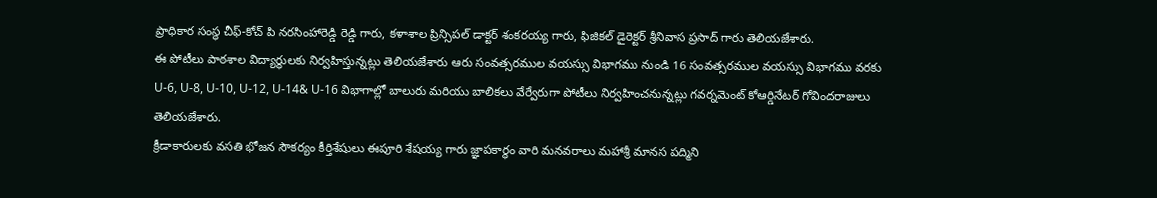ప్రాధికార సంస్థ చీఫ్-కోచ్ పి నరసింహారెడ్డి రెడ్డి గారు, కళాశాల ప్రిన్సిపల్ డాక్టర్ శంకరయ్య గారు, ఫిజికల్ డైరెక్టర్ శ్రీనివాస ప్రసాద్ గారు తెలియజేశారు.
ఈ పోటీలు పాఠశాల విద్యార్థులకు నిర్వహిస్తున్నట్లు తెలియజేశారు ఆరు సంవత్సరముల వయస్సు విభాగము నుండి 16 సంవత్సరముల వయస్సు విభాగము వరకు U-6, U-8, U-10, U-12, U-14& U-16 విభాగాల్లో బాలురు మరియు బాలికలు వేర్వేరుగా పోటీలు నిర్వహించనున్నట్లు గవర్నమెంట్ కోఆర్డినేటర్ గోవిందరాజులు తెలియజేశారు.
క్రీడాకారులకు వసతి భోజన సౌకర్యం కీర్తిశేషులు ఈపూరి శేషయ్య గారు జ్ఞాపకార్థం వారి మనవరాలు మహాశ్రీ మానస పద్మిని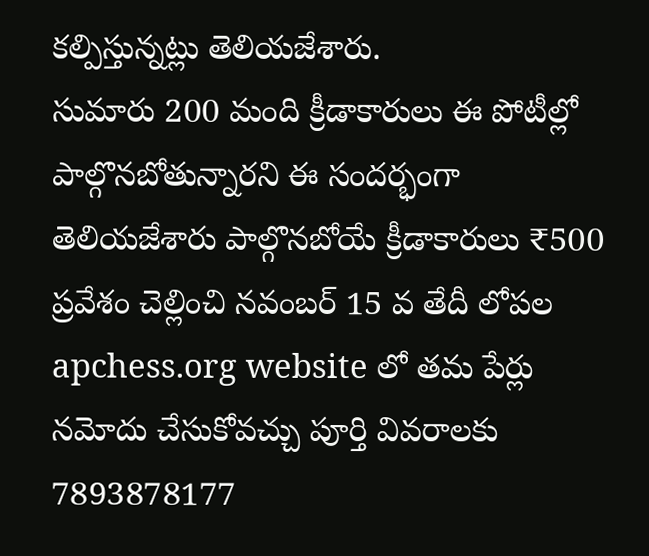కల్పిస్తున్నట్లు తెలియజేశారు.
సుమారు 200 మంది క్రీడాకారులు ఈ పోటీల్లో పాల్గొనబోతున్నారని ఈ సందర్భంగా తెలియజేశారు పాల్గొనబోయే క్రీడాకారులు ₹500 ప్రవేశం చెల్లించి నవంబర్ 15 వ తేదీ లోపల apchess.org website లో తమ పేర్లు నమోదు చేసుకోవచ్చు పూర్తి వివరాలకు 7893878177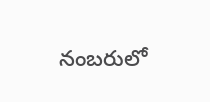నంబరులో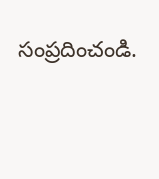సంప్రదించండి.